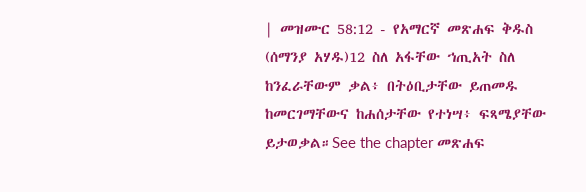| መዝሙር 58:12 - የአማርኛ መጽሐፍ ቅዱስ (ሰማንያ አሃዱ)12 ስለ አፋቸው ኀጢአት ስለ ከንፈራቸውም ቃል፥ በትዕቢታቸው ይጠመዱ ከመርገማቸውና ከሐሰታቸው የተነሣ፥ ፍጻሜያቸው ይታወቃል።See the chapter መጽሐፍ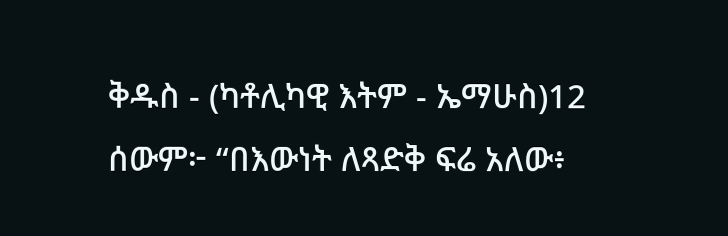ቅዱስ - (ካቶሊካዊ እትም - ኤማሁስ)12 ሰውም፦ “በእውነት ለጻድቅ ፍሬ አለው፥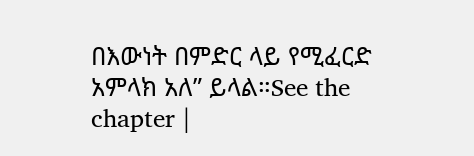በእውነት በምድር ላይ የሚፈርድ አምላክ አለ” ይላል።See the chapter |